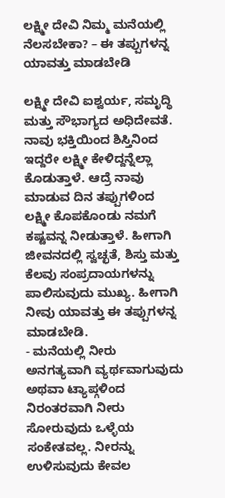ಲಕ್ಷ್ಮೀ ದೇವಿ ನಿಮ್ಮ ಮನೆಯಲ್ಲಿ ನೆಲಸಬೇಕಾ? – ಈ ತಪ್ಪುಗಳನ್ನ ಯಾವತ್ತು ಮಾಡಬೇಡಿ

ಲಕ್ಷ್ಮೀ ದೇವಿ ಐಶ್ವರ್ಯ, ಸಮೃದ್ಧಿ ಮತ್ತು ಸೌಭಾಗ್ಯದ ಅಧಿದೇವತೆ. ನಾವು ಭಕ್ತಿಯಿಂದ ಶಿಸ್ತಿನಿಂದ ಇದ್ದರೇ ಲಕ್ಷ್ಮೀ ಕೇಳಿದ್ದನ್ನೆಲ್ಲಾ ಕೊಡುತ್ತಾಳೆ. ಆದ್ರೆ ನಾವು ಮಾಡುವ ದಿನ ತಪ್ಪುಗಳಿಂದ ಲಕ್ಷ್ಮೀ ಕೊಪಕೊಂಡು ನಮಗೆ ಕಷ್ಟವನ್ನ ನೀಡುತ್ತಾಳೆ. ಹೀಗಾಗಿ ಜೀವನದಲ್ಲಿ ಸ್ವಚ್ಛತೆ, ಶಿಸ್ತು ಮತ್ತು ಕೆಲವು ಸಂಪ್ರದಾಯಗಳನ್ನು ಪಾಲಿಸುವುದು ಮುಖ್ಯ. ಹೀಗಾಗಿ ನೀವು ಯಾವತ್ತು ಈ ತಪ್ಪುಗಳನ್ನ ಮಾಡಬೇಡಿ.
- ಮನೆಯಲ್ಲಿ ನೀರು ಅನಗತ್ಯವಾಗಿ ವ್ಯರ್ಥವಾಗುವುದು ಅಥವಾ ಟ್ಯಾಪ್ಗಳಿಂದ ನಿರಂತರವಾಗಿ ನೀರು ಸೋರುವುದು ಒಳ್ಳೆಯ ಸಂಕೇತವಲ್ಲ. ನೀರನ್ನು ಉಳಿಸುವುದು ಕೇವಲ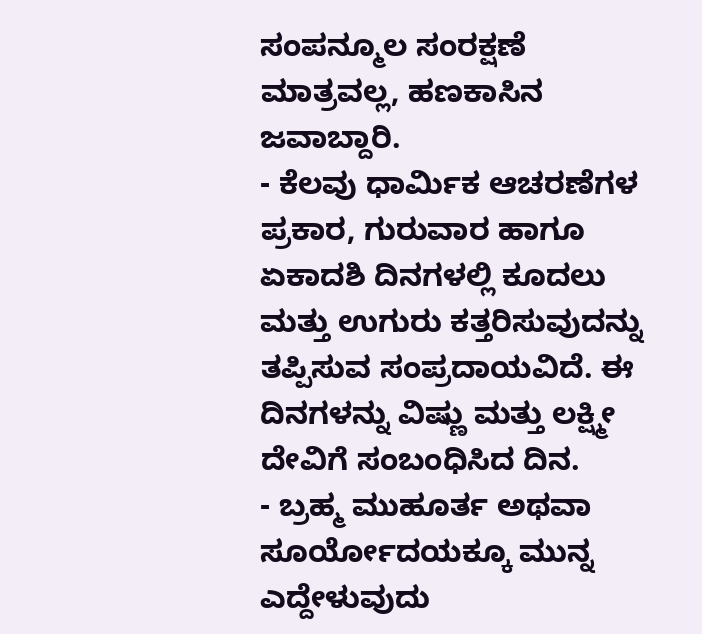ಸಂಪನ್ಮೂಲ ಸಂರಕ್ಷಣೆ ಮಾತ್ರವಲ್ಲ, ಹಣಕಾಸಿನ ಜವಾಬ್ದಾರಿ.
- ಕೆಲವು ಧಾರ್ಮಿಕ ಆಚರಣೆಗಳ ಪ್ರಕಾರ, ಗುರುವಾರ ಹಾಗೂ ಏಕಾದಶಿ ದಿನಗಳಲ್ಲಿ ಕೂದಲು ಮತ್ತು ಉಗುರು ಕತ್ತರಿಸುವುದನ್ನು ತಪ್ಪಿಸುವ ಸಂಪ್ರದಾಯವಿದೆ. ಈ ದಿನಗಳನ್ನು ವಿಷ್ಣು ಮತ್ತು ಲಕ್ಷ್ಮೀ ದೇವಿಗೆ ಸಂಬಂಧಿಸಿದ ದಿನ.
- ಬ್ರಹ್ಮ ಮುಹೂರ್ತ ಅಥವಾ ಸೂರ್ಯೋದಯಕ್ಕೂ ಮುನ್ನ ಎದ್ದೇಳುವುದು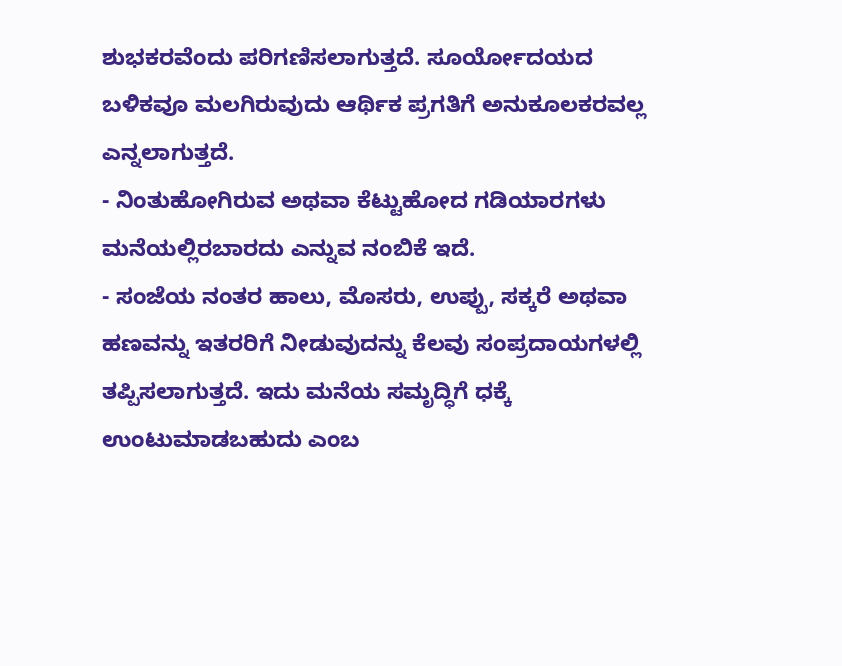ಶುಭಕರವೆಂದು ಪರಿಗಣಿಸಲಾಗುತ್ತದೆ. ಸೂರ್ಯೋದಯದ ಬಳಿಕವೂ ಮಲಗಿರುವುದು ಆರ್ಥಿಕ ಪ್ರಗತಿಗೆ ಅನುಕೂಲಕರವಲ್ಲ ಎನ್ನಲಾಗುತ್ತದೆ.
- ನಿಂತುಹೋಗಿರುವ ಅಥವಾ ಕೆಟ್ಟುಹೋದ ಗಡಿಯಾರಗಳು ಮನೆಯಲ್ಲಿರಬಾರದು ಎನ್ನುವ ನಂಬಿಕೆ ಇದೆ.
- ಸಂಜೆಯ ನಂತರ ಹಾಲು, ಮೊಸರು, ಉಪ್ಪು, ಸಕ್ಕರೆ ಅಥವಾ ಹಣವನ್ನು ಇತರರಿಗೆ ನೀಡುವುದನ್ನು ಕೆಲವು ಸಂಪ್ರದಾಯಗಳಲ್ಲಿ ತಪ್ಪಿಸಲಾಗುತ್ತದೆ. ಇದು ಮನೆಯ ಸಮೃದ್ಧಿಗೆ ಧಕ್ಕೆ ಉಂಟುಮಾಡಬಹುದು ಎಂಬ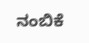ನಂಬಿಕೆ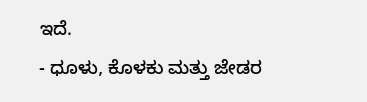ಇದೆ.
- ಧೂಳು, ಕೊಳಕು ಮತ್ತು ಜೇಡರ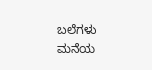ಬಲೆಗಳು ಮನೆಯ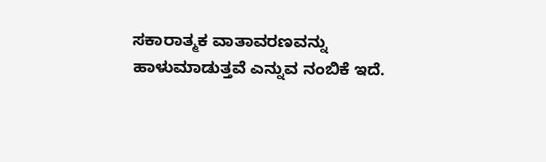ಸಕಾರಾತ್ಮಕ ವಾತಾವರಣವನ್ನು ಹಾಳುಮಾಡುತ್ತವೆ ಎನ್ನುವ ನಂಬಿಕೆ ಇದೆ.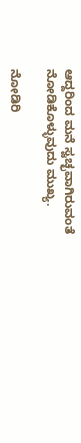ಆದ್ದರಿಂದ ಮನೆ ಸ್ವಚ್ಛವಾಗಿರುವಂತೆ ನೋಡಿಕೊಳ್ಳುವುದು ಮುಖ್ಯ.

ನೋಡಿರಿ